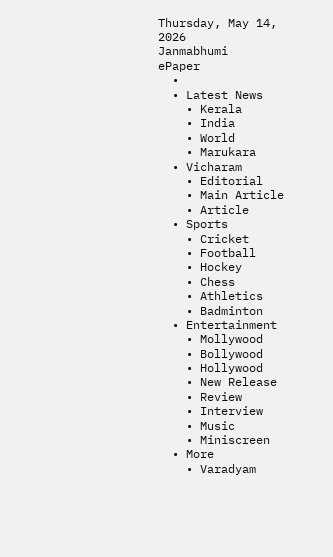Thursday, May 14, 2026
Janmabhumi
ePaper
  •
  • Latest News
    • Kerala
    • India
    • World
    • Marukara
  • Vicharam
    • Editorial
    • Main Article
    • Article
  • Sports
    • Cricket
    • Football
    • Hockey
    • Chess
    • Athletics
    • Badminton
  • Entertainment
    • Mollywood
    • Bollywood
    • Hollywood
    • New Release
    • Review
    • Interview
    • Music
    • Miniscreen
  • More
    • Varadyam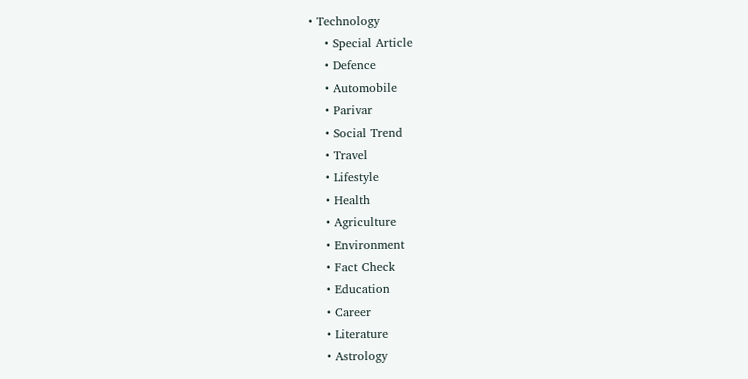• Technology
    • Special Article
    • Defence
    • Automobile
    • Parivar
    • Social Trend
    • Travel
    • Lifestyle
    • Health
    • Agriculture
    • Environment
    • Fact Check
    • Education
    • Career
    • Literature
    • Astrology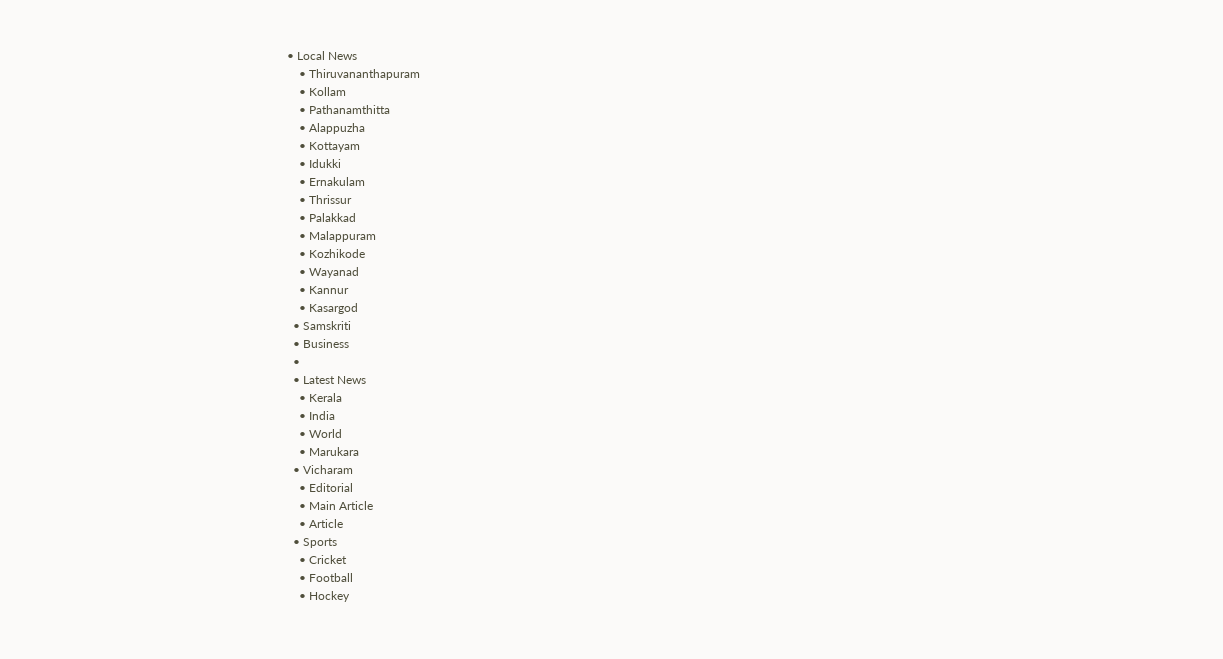• Local News
    • Thiruvananthapuram
    • Kollam
    • Pathanamthitta
    • Alappuzha
    • Kottayam
    • Idukki
    • Ernakulam
    • Thrissur
    • Palakkad
    • Malappuram
    • Kozhikode
    • Wayanad
    • Kannur
    • Kasargod
  • Samskriti
  • Business
  •
  • Latest News
    • Kerala
    • India
    • World
    • Marukara
  • Vicharam
    • Editorial
    • Main Article
    • Article
  • Sports
    • Cricket
    • Football
    • Hockey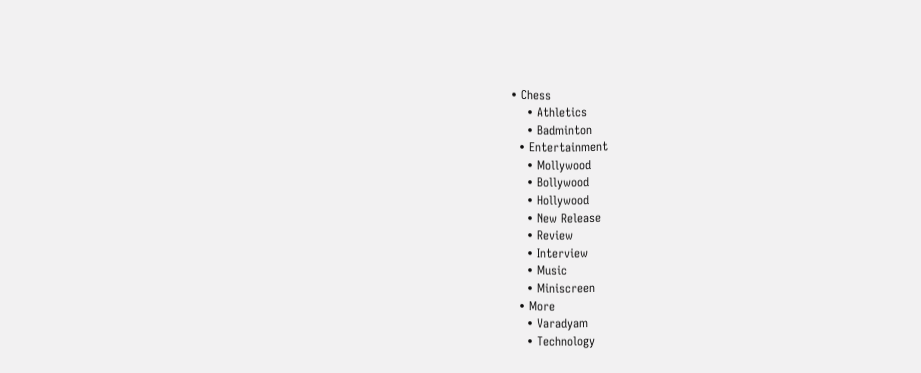• Chess
    • Athletics
    • Badminton
  • Entertainment
    • Mollywood
    • Bollywood
    • Hollywood
    • New Release
    • Review
    • Interview
    • Music
    • Miniscreen
  • More
    • Varadyam
    • Technology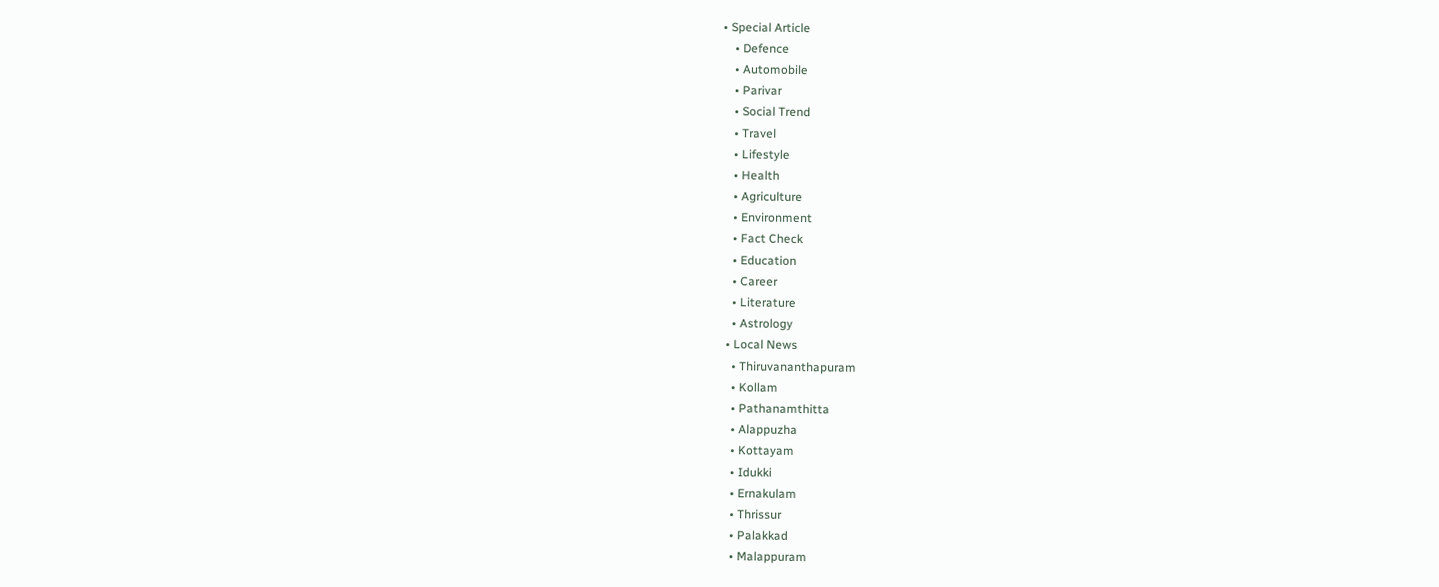• Special Article
    • Defence
    • Automobile
    • Parivar
    • Social Trend
    • Travel
    • Lifestyle
    • Health
    • Agriculture
    • Environment
    • Fact Check
    • Education
    • Career
    • Literature
    • Astrology
  • Local News
    • Thiruvananthapuram
    • Kollam
    • Pathanamthitta
    • Alappuzha
    • Kottayam
    • Idukki
    • Ernakulam
    • Thrissur
    • Palakkad
    • Malappuram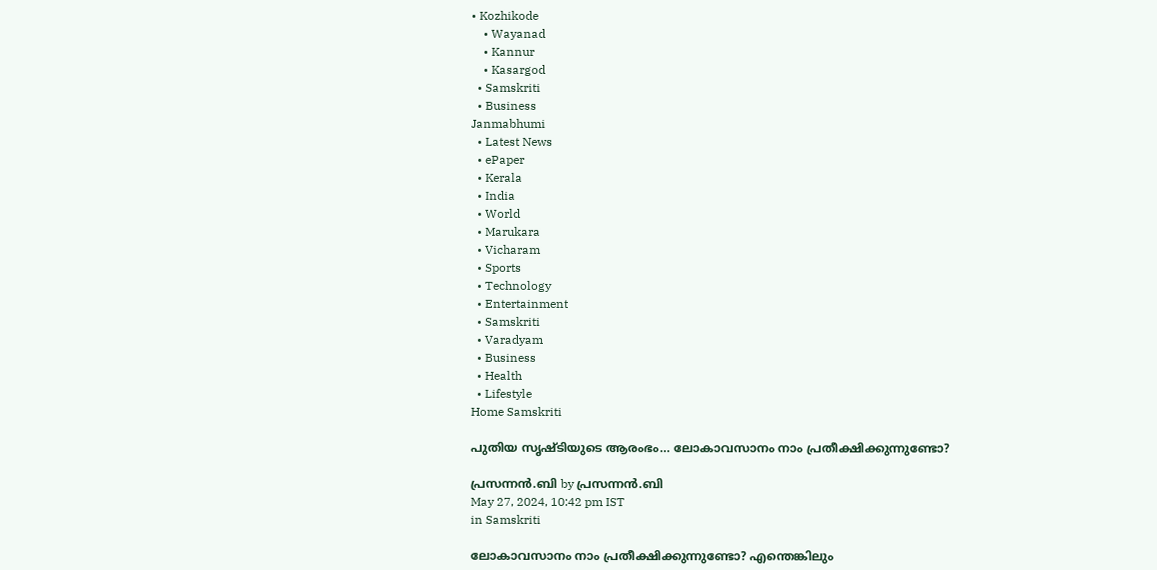• Kozhikode
    • Wayanad
    • Kannur
    • Kasargod
  • Samskriti
  • Business
Janmabhumi
  • Latest News
  • ePaper
  • Kerala
  • India
  • World
  • Marukara
  • Vicharam
  • Sports
  • Technology
  • Entertainment
  • Samskriti
  • Varadyam
  • Business
  • Health
  • Lifestyle
Home Samskriti

പുതിയ സൃഷ്ടിയുടെ ആരംഭം… ലോകാവസാനം നാം പ്രതീക്ഷിക്കുന്നുണ്ടോ?

പ്രസന്നന്‍.ബി by പ്രസന്നന്‍.ബി
May 27, 2024, 10:42 pm IST
in Samskriti

ലോകാവസാനം നാം പ്രതീക്ഷിക്കുന്നുണ്ടോ? എന്തെങ്കിലും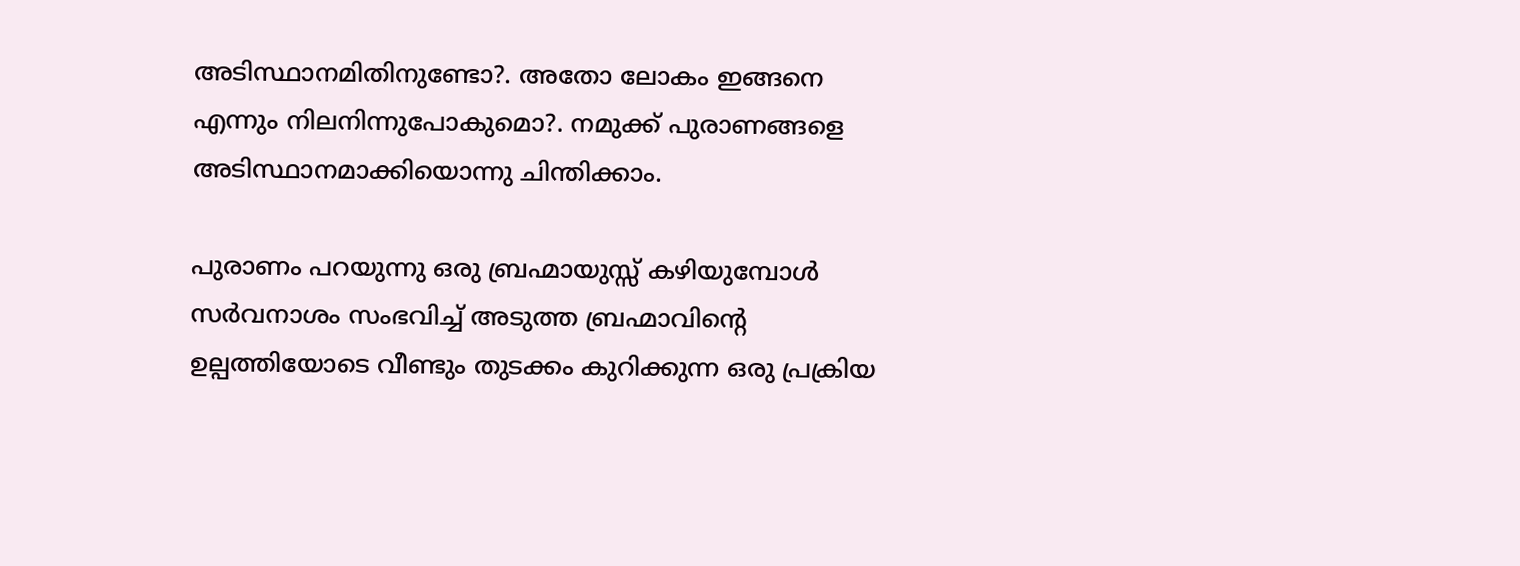അടിസ്ഥാനമിതിനുണ്ടോ?. അതോ ലോകം ഇങ്ങനെ എന്നും നിലനിന്നുപോകുമൊ?. നമുക്ക് പുരാണങ്ങളെ അടിസ്ഥാനമാക്കിയൊന്നു ചിന്തിക്കാം.

പുരാണം പറയുന്നു ഒരു ബ്രഹ്മായുസ്സ് കഴിയുമ്പോള്‍ സര്‍വനാശം സംഭവിച്ച് അടുത്ത ബ്രഹ്മാവിന്റെ ഉല്പത്തിയോടെ വീണ്ടും തുടക്കം കുറിക്കുന്ന ഒരു പ്രക്രിയ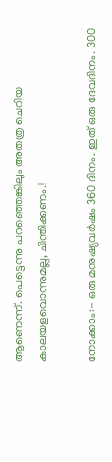ആണെന്ന്. പെട്ടെന്നു പറഞ്ഞെങ്കിലും അതത്ര ചെറിയ കാലയളവൊന്നുമല്ല, ചിന്തിക്കണം.!

നോക്കാം:- ഒരു മനുഷ്യവര്‍ഷം 360 ദിനം. ഇത് ഒരു ദേവദിനം. 300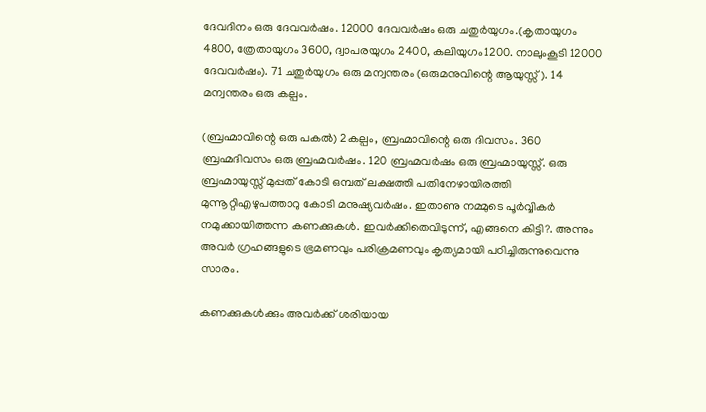ദേവദിനം ഒരു ദേവവര്‍ഷം. 12000 ദേവവര്‍ഷം ഒരു ചതുര്‍യുഗം.(കൃതായുഗം 4800, ത്രേതായുഗം 3600, ദ്വാപരയുഗം 2400, കലിയുഗം1200. നാലുംകൂടി 12000 ദേവവര്‍ഷം). 71 ചതുര്‍യുഗം ഒരു മന്വന്തരം (ഒരുമനുവിന്റെ ആയുസ്സ്). 14 മന്വന്തരം ഒരു കല്പം.

(ബ്രഹ്മാവിന്റെ ഒരു പകല്‍) 2കല്പം, ബ്രഹ്മാവിന്റെ ഒരു ദിവസം. 360 ബ്രഹ്മദിവസം ഒരു ബ്രഹ്മവര്‍ഷം. 120 ബ്രഹ്മവര്‍ഷം ഒരു ബ്രഹ്മായുസ്സ്. ഒരു ബ്രഹ്മായുസ്സ് മുപ്പത് കോടി ഒമ്പത് ലക്ഷത്തി പതിനേഴായിരത്തി മുന്നൂറ്റിഎഴുപത്താറു കോടി മനുഷ്യവര്‍ഷം. ഇതാണു നമ്മുടെ പൂര്‍വ്വികര്‍ നമുക്കായിത്തന്ന കണക്കുകള്‍. ഇവര്‍ക്കിതെവിടുന്ന്, എങ്ങനെ കിട്ടി?. അന്നും അവര്‍ ഗ്രഹങ്ങളുടെ ഭ്രമണവും പരിക്രമണവും കൃത്യമായി പഠിച്ചിരുന്നുവെന്നു സാരം.

കണക്കുകള്‍ക്കും അവര്‍ക്ക് ശരിയായ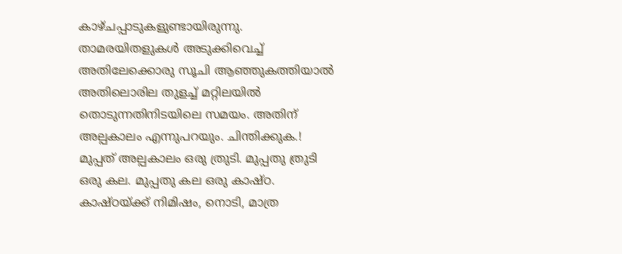കാഴ്ചപ്പാടുകളുണ്ടായിരുന്നു. താമരയിതളുകള്‍ അടുക്കിവെച്ച് അതിലേക്കൊരു സൂചി ആഞ്ഞുകത്തിയാല്‍ അതിലൊരില തുളച്ച് മറ്റിലയില്‍ തൊടുന്നതിനിടയിലെ സമയം. അതിന് അല്പകാലം എന്നുപറയും. ചിന്തിക്കുക.! മുപ്പത് അല്പകാലം ഒരു ത്രുടി. മുപ്പതു ത്രുടി ഒരു കല. മുപ്പതു കല ഒരു കാഷ്ഠ. കാഷ്ഠയ്‌ക്ക് നിമിഷം, നൊടി, മാത്ര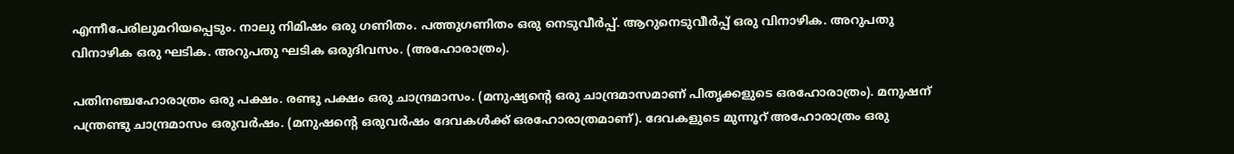എന്നീപേരിലുമറിയപ്പെടും. നാലു നിമിഷം ഒരു ഗണിതം. പത്തുഗണിതം ഒരു നെടുവീര്‍പ്പ്. ആറുനെടുവീര്‍പ്പ് ഒരു വിനാഴിക. അറുപതു വിനാഴിക ഒരു ഘടിക. അറുപതു ഘടിക ഒരുദിവസം. (അഹോരാത്രം).

പതിനഞ്ചഹോരാത്രം ഒരു പക്ഷം. രണ്ടു പക്ഷം ഒരു ചാന്ദ്രമാസം. (മനുഷ്യന്റെ ഒരു ചാന്ദ്രമാസമാണ് പിതൃക്കളുടെ ഒരഹോരാത്രം). മനുഷന് പന്ത്രണ്ടു ചാന്ദ്രമാസം ഒരുവര്‍ഷം. (മനുഷന്റെ ഒരുവര്‍ഷം ദേവകള്‍ക്ക് ഒരഹോരാത്രമാണ്). ദേവകളുടെ മുന്നൂറ് അഹോരാത്രം ഒരു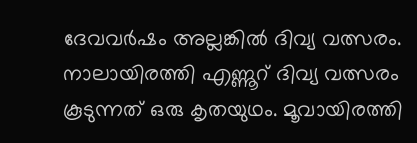ദേവവര്‍ഷം അല്ലങ്കില്‍ ദിവ്യ വത്സരം. നാലായിരത്തി എണ്ണൂറ് ദിവ്യ വത്സരം കൂടുന്നത് ഒരു കൃതയുഥം. മൂവായിരത്തി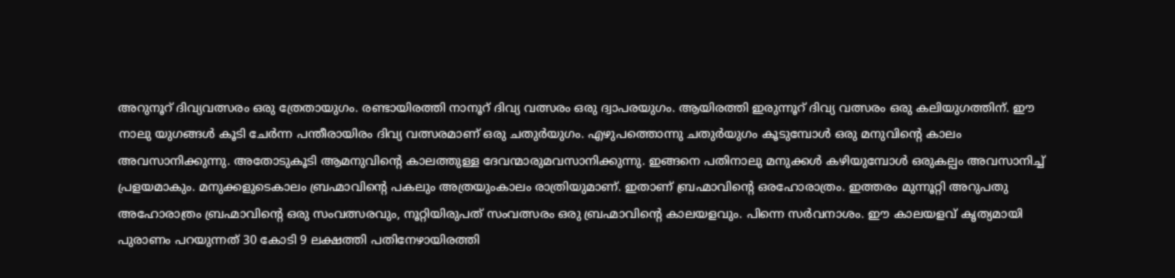അറുനൂറ് ദിവ്യവത്സരം ഒരു ത്രേതായുഗം. രണ്ടായിരത്തി നാനൂറ് ദിവ്യ വത്സരം ഒരു ദ്വാപരയുഗം. ആയിരത്തി ഇരുന്നൂറ് ദിവ്യ വത്സരം ഒരു കലിയുഗത്തിന്. ഈ നാലു യുഗങ്ങള്‍ കൂടി ചേര്‍ന്ന പന്തീരായിരം ദിവ്യ വത്സരമാണ് ഒരു ചതുര്‍യുഗം. എഴുപത്തൊന്നു ചതുര്‍യുഗം കൂടുമ്പോള്‍ ഒരു മനുവിന്റെ കാലം അവസാനിക്കുന്നു. അതോടുകൂടി ആമനുവിന്റെ കാലത്തുള്ള ദേവന്മാരുമവസാനിക്കുന്നു. ഇങ്ങനെ പതിനാലു മനുക്കള്‍ കഴിയുമ്പോള്‍ ഒരുകല്പം അവസാനിച്ച് പ്രളയമാകും. മനുക്കളുടെകാലം ബ്രഹ്മാവിന്റെ പകലും അത്രയുംകാലം രാത്രിയുമാണ്. ഇതാണ് ബ്രഹ്മാവിന്റെ ഒരഹോരാത്രം. ഇത്തരം മുന്നൂറ്റി അറുപതു അഹോരാത്രം ബ്രഹ്മാവിന്റെ ഒരു സംവത്സരവും, നൂറ്റിയിരുപത് സംവത്സരം ഒരു ബ്രഹ്മാവിന്റെ കാലയളവും. പിന്നെ സര്‍വനാശം. ഈ കാലയളവ് കൃത്യമായി പുരാണം പറയുന്നത് 30 കോടി 9 ലക്ഷത്തി പതിനേഴായിരത്തി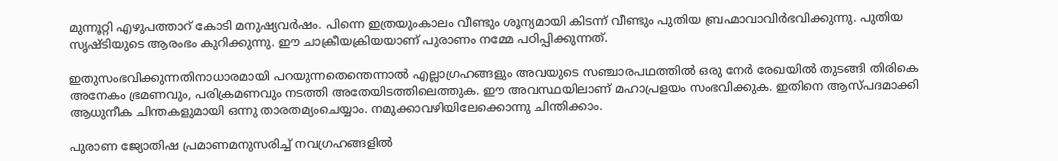മുന്നൂറ്റി എഴുപത്താറ് കോടി മനുഷ്യവര്‍ഷം. പിന്നെ ഇത്രയുംകാലം വീണ്ടും ശൂന്യമായി കിടന്ന് വീണ്ടും പുതിയ ബ്രഹ്മാവാവിര്‍ഭവിക്കുന്നു. പുതിയ സൃഷ്ടിയുടെ ആരംഭം കുറിക്കുന്നു. ഈ ചാക്രീയക്രിയയാണ് പുരാണം നമ്മേ പഠിപ്പിക്കുന്നത്.

ഇതുസംഭവിക്കുന്നതിനാധാരമായി പറയുന്നതെന്തെന്നാല്‍ എല്ലാഗ്രഹങ്ങളും അവയുടെ സഞ്ചാരപഥത്തില്‍ ഒരു നേര്‍ രേഖയില്‍ തുടങ്ങി തിരികെ അനേകം ഭ്രമണവും, പരിക്രമണവും നടത്തി അതേയിടത്തിലെത്തുക. ഈ അവസ്ഥയിലാണ് മഹാപ്രളയം സംഭവിക്കുക. ഇതിനെ ആസ്പദമാക്കി ആധുനീക ചിന്തകളുമായി ഒന്നു താരതമ്യംചെയ്യാം. നമുക്കാവഴിയിലേക്കൊന്നു ചിന്തിക്കാം.

പുരാണ ജ്യോതിഷ പ്രമാണമനുസരിച്ച് നവഗ്രഹങ്ങളില്‍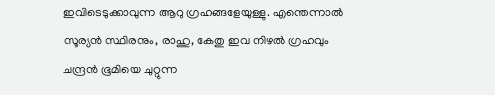ഇവിടെടുക്കാവുന്ന ആറു ഗ്രഹങ്ങളേയുള്ളു. എന്തെന്നാല്‍ സൂര്യന്‍ സ്ഥിരനും, രാഹു, കേതു ഇവ നിഴല്‍ ഗ്രഹവും ചന്ദ്രന്‍ ഭൂമിയെ ചുറ്റുന്ന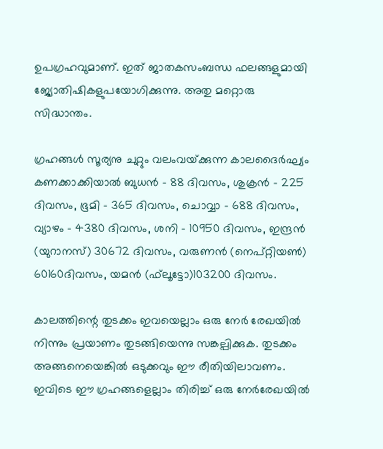ഉപഗ്രഹവുമാണ്. ഇത് ജാതകസംബന്ധ ഫലങ്ങളുമായി ജ്യോതിഷികളുപയോഗിക്കുന്നു. അതു മറ്റൊരു സിദ്ധാന്തം.

ഗ്രഹങ്ങള്‍ സൂര്യനു ചുറ്റും വലംവയ്‌ക്കുന്ന കാലദൈര്‍ഘ്യം കണക്കാക്കിയാല്‍ ബുധന്‍ – 88 ദിവസം, ശുക്രന്‍ – 225 ദിവസം, ഭൂമി – 365 ദിവസം, ചൊവ്വാ – 688 ദിവസം, വ്യാഴം – 4380 ദിവസം, ശനി – 10950 ദിവസം, ഇന്ദ്രന്‍ (യുറാനസ്) 30672 ദിവസം, വരുണന്‍ (നെപ്റ്റിയണ്‍) 60160ദിവസം, യമന്‍ (ഫ്‌ലൂട്ടോ)103200 ദിവസം.

കാലത്തിന്റെ തുടക്കം ഇവയെല്ലാം ഒരു നേര്‍ രേഖയില്‍ നിന്നും പ്രയാണം തുടങ്ങിയെന്നു സങ്കല്പിക്കുക. തുടക്കം അങ്ങനെയെങ്കില്‍ ഒടുക്കവും ഈ രീതിയിലാവണം. ഇവിടെ ഈ ഗ്രഹങ്ങളെല്ലാം തിരിച്ച് ഒരു നേര്‍രേഖയില്‍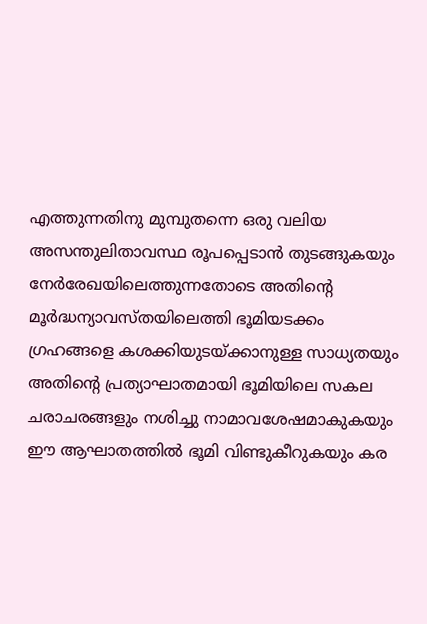എത്തുന്നതിനു മുമ്പുതന്നെ ഒരു വലിയ അസന്തുലിതാവസ്ഥ രൂപപ്പെടാന്‍ തുടങ്ങുകയും നേര്‍രേഖയിലെത്തുന്നതോടെ അതിന്റെ മൂര്‍ദ്ധന്യാവസ്തയിലെത്തി ഭൂമിയടക്കം ഗ്രഹങ്ങളെ കശക്കിയുടയ്‌ക്കാനുള്ള സാധ്യതയും അതിന്റെ പ്രത്യാഘാതമായി ഭൂമിയിലെ സകല ചരാചരങ്ങളും നശിച്ചു നാമാവശേഷമാകുകയും ഈ ആഘാതത്തില്‍ ഭൂമി വിണ്ടുകീറുകയും കര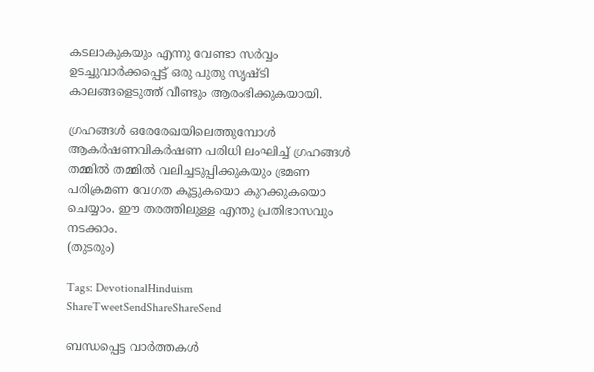കടലാകുകയും എന്നു വേണ്ടാ സര്‍വ്വം ഉടച്ചുവാര്‍ക്കപ്പെട്ട് ഒരു പുതു സൃഷ്ടി കാലങ്ങളെടുത്ത് വീണ്ടും ആരംഭിക്കുകയായി.

ഗ്രഹങ്ങള്‍ ഒരേരേഖയിലെത്തുമ്പോള്‍ ആകര്‍ഷണവികര്‍ഷണ പരിധി ലംഘിച്ച് ഗ്രഹങ്ങള്‍ തമ്മില്‍ തമ്മില്‍ വലിച്ചടുപ്പിക്കുകയും ഭ്രമണ പരിക്രമണ വേഗത കൂട്ടുകയൊ കുറക്കുകയൊ ചെയ്യാം. ഈ തരത്തിലുള്ള എന്തു പ്രതിഭാസവും നടക്കാം.
(തുടരും)

Tags: DevotionalHinduism
ShareTweetSendShareShareSend

ബന്ധപ്പെട്ട വാര്‍ത്തകള്‍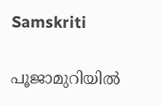Samskriti

പൂജാമുറിയില്‍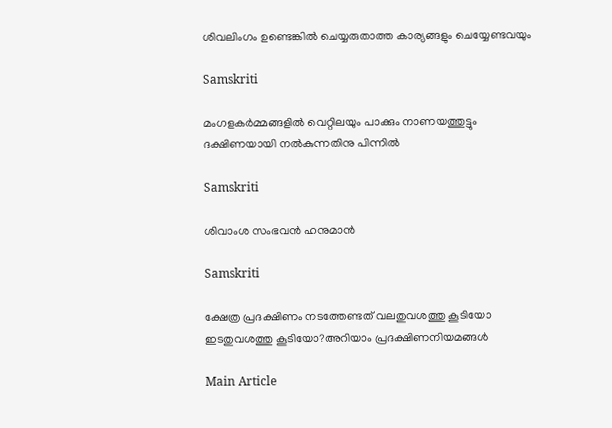ശിവലിംഗം ഉണ്ടെങ്കില്‍ ചെയ്യരുതാത്ത കാര്യങ്ങളും ചെയ്യേണ്ടവയും

Samskriti

മംഗളകർമ്മങ്ങളില്‍ വെറ്റിലയും പാക്കും നാണയത്തുട്ടും ദക്ഷിണയായി നല്‍കുന്നതിനു പിന്നില്‍

Samskriti

ശിവാംശ സംഭവന്‍ ഹനുമാന്‍

Samskriti

ക്ഷേത്ര പ്രദക്ഷിണം നടത്തേണ്ടത് വലതുവശത്തു കൂടിയോ ഇടതുവശത്തു കൂടിയോ?അറിയാം പ്രദക്ഷിണനിയമങ്ങള്‍

Main Article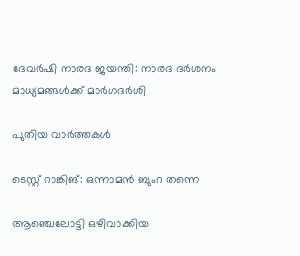ദേവര്‍ഷി നാരദ ജയന്തി: നാരദ ദര്‍ശനം മാധ്യമങ്ങള്‍ക്ക് മാര്‍ഗദര്‍ശി

പുതിയ വാര്‍ത്തകള്‍

ടെസ്റ്റ് റാങ്കിങ്: ഒന്നാമന്‍ ബുംറ തന്നെ

ആഞ്ചെലോട്ടി ഒഴിവാക്കിയ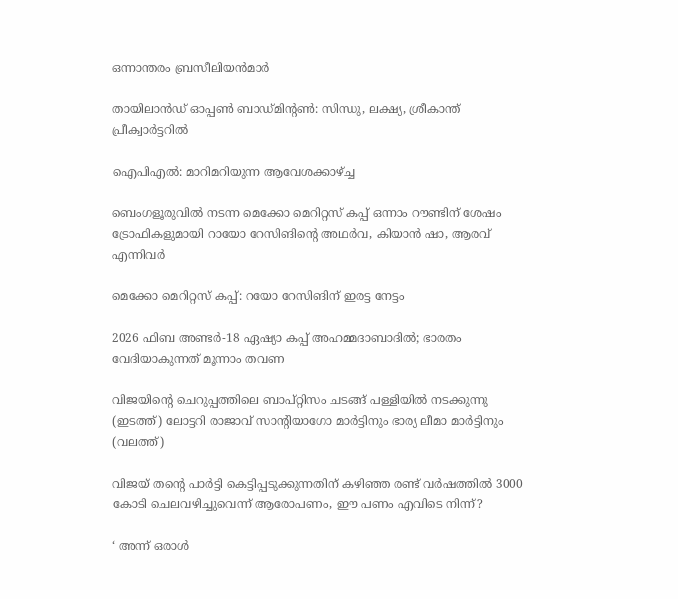ഒന്നാന്തരം ബ്രസീലിയന്‍മാര്‍

തായിലാന്‍ഡ് ഓപ്പണ്‍ ബാഡ്മിന്റണ്‍: സിന്ധു, ലക്ഷ്യ, ശ്രീകാന്ത് പ്രീക്വാര്‍ട്ടറില്‍

ഐപിഎല്‍: മാറിമറിയുന്ന ആവേശക്കാഴ്‌ച്ച

ബെംഗളൂരുവില്‍ നടന്ന മെക്കോ മെറിറ്റസ് കപ്പ് ഒന്നാം റൗണ്ടിന് ശേഷം ട്രോഫികളുമായി റായോ റേസിങിന്റെ അഥര്‍വ, കിയാന്‍ ഷാ, ആരവ് എന്നിവര്‍

മെക്കോ മെറിറ്റസ് കപ്പ്: റയോ റേസിങിന് ഇരട്ട നേട്ടം

2026 ഫിബ അണ്ടര്‍-18 ഏഷ്യാ കപ്പ് അഹമ്മദാബാദില്‍; ഭാരതം വേദിയാകുന്നത് മൂന്നാം തവണ

വിജയിന്‍റെ ചെറുപ്പത്തിലെ ബാപ്റ്റിസം ചടങ്ങ് പള്ളിയില്‍ നടക്കുന്നു (ഇടത്ത്) ലോട്ടറി രാജാവ് സാന്‍റിയാഗോ മാര്‍ട്ടിനും ഭാര്യ ലീമാ മാര്‍ട്ടിനും (വലത്ത്)

വിജയ് തന്റെ പാര്‍ട്ടി കെട്ടിപ്പടുക്കുന്നതിന് കഴിഞ്ഞ രണ്ട് വര്‍ഷത്തില്‍ 3000 കോടി ചെലവഴിച്ചുവെന്ന് ആരോപണം, ഈ പണം എവിടെ നിന്ന്?

‘ അന്ന് ഒരാൾ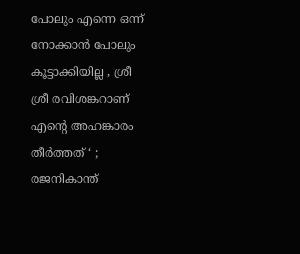പോലും എന്നെ ഒന്ന് നോക്കാൻ പോലും കൂട്ടാക്കിയില്ല , ശ്രീ ശ്രീ രവിശങ്കറാണ് എന്റെ അഹങ്കാരം തീർത്തത് ‘ ; രജനികാന്ത്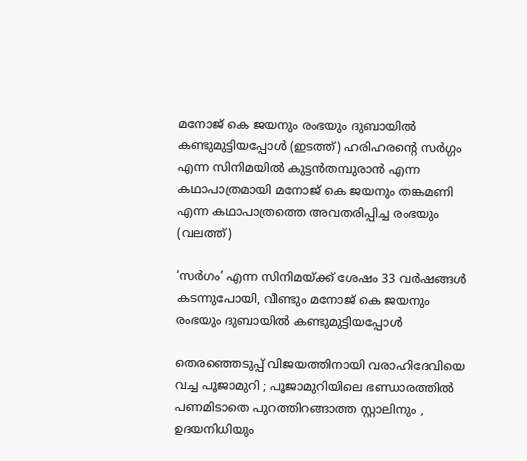മനോജ് കെ ജയനും രംഭയും ദുബായില്‍ കണ്ടുമുട്ടിയപ്പോള്‍ (ഇടത്ത്) ഹരിഹരന്‍റെ സര്‍ഗ്ഗം എന്ന സിനിമയില്‍ കുട്ടന്‍തമ്പുരാന്‍ എന്ന കഥാപാത്രമായി മനോജ് കെ ജയനും തങ്കമണി എന്ന കഥാപാത്രത്തെ അവതരിപ്പിച്ച രംഭയും (വലത്ത്)

‘സര്‍ഗം’ എന്ന സിനിമയ്‌ക്ക് ശേഷം 33 വർഷങ്ങൾ കടന്നുപോയി, വീണ്ടും മനോജ് കെ ജയനും രംഭയും ദുബായില്‍ കണ്ടുമുട്ടിയപ്പോള്‍

തെരഞ്ഞെടുപ്പ് വിജയത്തിനായി വരാഹിദേവിയെ വച്ച പൂജാമുറി ; പൂജാമുറിയിലെ ഭണ്ഡാരത്തിൽ പണമിടാതെ പുറത്തിറങ്ങാത്ത സ്റ്റാലിനും , ഉദയനിധിയും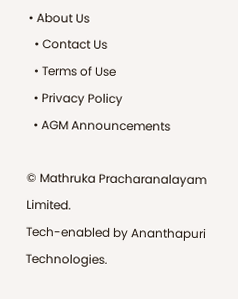• About Us
  • Contact Us
  • Terms of Use
  • Privacy Policy
  • AGM Announcements

© Mathruka Pracharanalayam Limited.
Tech-enabled by Ananthapuri Technologies.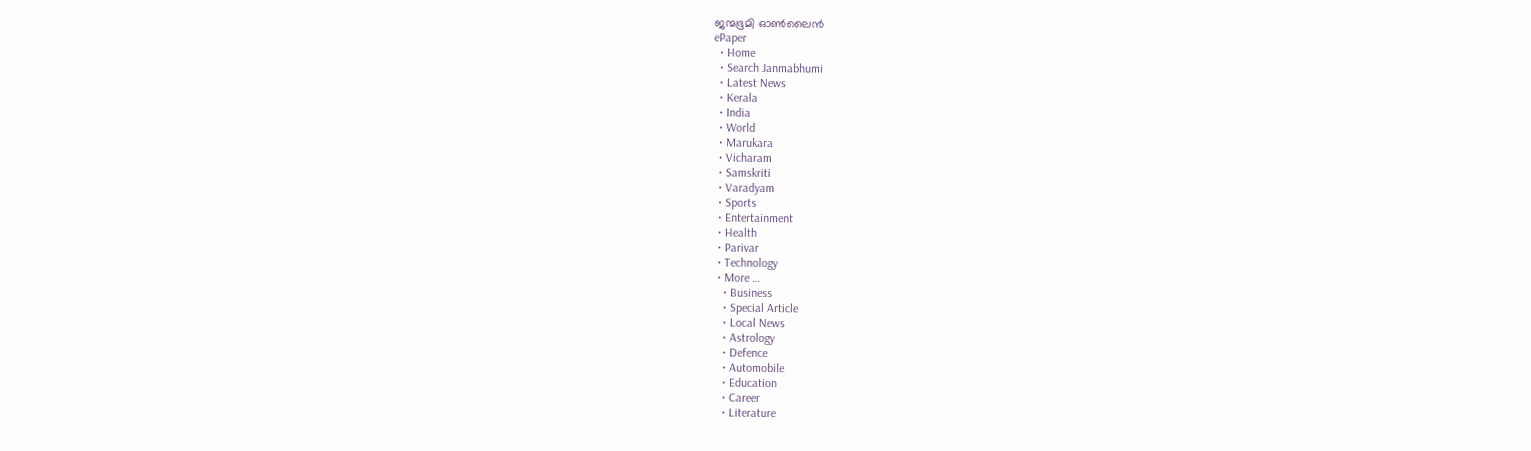ജന്മഭൂമി ഓണ്‍ലൈന്‍
ePaper
  • Home
  • Search Janmabhumi
  • Latest News
  • Kerala
  • India
  • World
  • Marukara
  • Vicharam
  • Samskriti
  • Varadyam
  • Sports
  • Entertainment
  • Health
  • Parivar
  • Technology
  • More …
    • Business
    • Special Article
    • Local News
    • Astrology
    • Defence
    • Automobile
    • Education
    • Career
    • Literature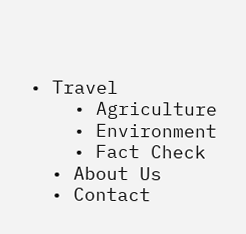• Travel
    • Agriculture
    • Environment
    • Fact Check
  • About Us
  • Contact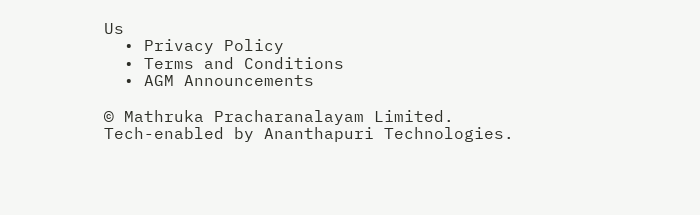Us
  • Privacy Policy
  • Terms and Conditions
  • AGM Announcements

© Mathruka Pracharanalayam Limited.
Tech-enabled by Ananthapuri Technologies.